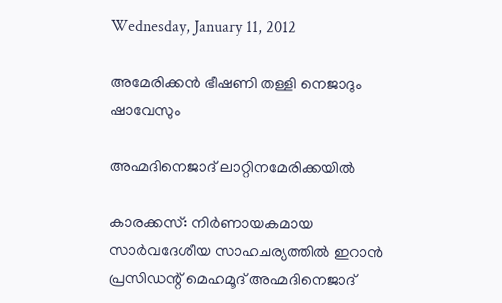Wednesday, January 11, 2012

അമേരിക്കന്‍ ഭീഷണി തള്ളി നെജാദും ഷാവേസും

അഹ്മദിനെജാദ് ലാറ്റിനമേരിക്കയില്‍

കാരക്കസ്: നിര്‍ണായകമായ സാര്‍വദേശീയ സാഹചര്യത്തില്‍ ഇറാന്‍ പ്രസിഡന്റ് മെഹമൂദ് അഹ്മദിനെജാദ്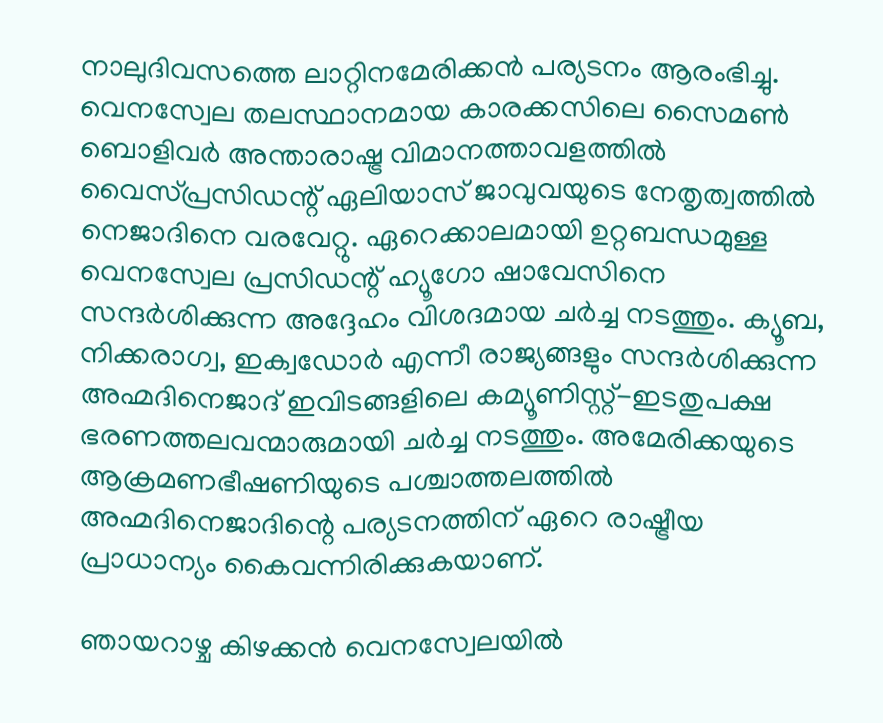നാലുദിവസത്തെ ലാറ്റിനമേരിക്കന്‍ പര്യടനം ആരംഭിച്ചു. വെനസ്വേല തലസ്ഥാനമായ കാരക്കസിലെ സൈമണ്‍ ബൊളിവര്‍ അന്താരാഷ്ട്ര വിമാനത്താവളത്തില്‍ വൈസ്പ്രസിഡന്റ് ഏലിയാസ് ജാവുവയുടെ നേതൃത്വത്തില്‍ നെജാദിനെ വരവേറ്റു. ഏറെക്കാലമായി ഉറ്റബന്ധമുള്ള വെനസ്വേല പ്രസിഡന്റ് ഹ്യൂഗോ ഷാവേസിനെ സന്ദര്‍ശിക്കുന്ന അദ്ദേഹം വിശദമായ ചര്‍ച്ച നടത്തും. ക്യൂബ, നിക്കരാഗ്വ, ഇക്വഡോര്‍ എന്നീ രാജ്യങ്ങളും സന്ദര്‍ശിക്കുന്ന അഹ്മദിനെജാദ് ഇവിടങ്ങളിലെ കമ്യൂണിസ്റ്റ്-ഇടതുപക്ഷ ഭരണത്തലവന്മാരുമായി ചര്‍ച്ച നടത്തും. അമേരിക്കയുടെ ആക്രമണഭീഷണിയുടെ പശ്ചാത്തലത്തില്‍ അഹ്മദിനെജാദിന്റെ പര്യടനത്തിന് ഏറെ രാഷ്ട്രീയ പ്രാധാന്യം കൈവന്നിരിക്കുകയാണ്.

ഞായറാഴ്ച കിഴക്കന്‍ വെനസ്വേലയില്‍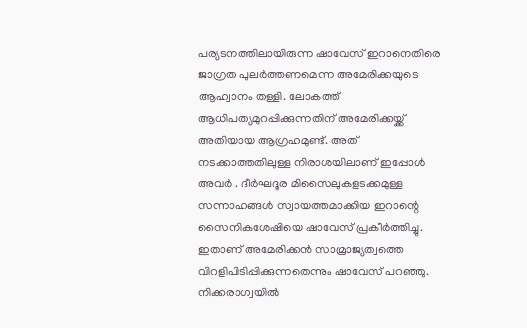പര്യടനത്തിലായിരുന്ന ഷാവേസ് ഇറാനെതിരെ ജാഗ്രത പുലര്‍ത്തണമെന്ന അമേരിക്കയുടെ ആഹ്വാനം തള്ളി. ലോകത്ത് ആധിപത്യമുറപ്പിക്കുന്നതിന് അമേരിക്കയ്ക്ക് അതിയായ ആഗ്രഹമുണ്ട്. അത് നടക്കാത്തതിലുള്ള നിരാശയിലാണ് ഇപ്പോള്‍ അവര്‍ . ദീര്‍ഘദൂര മിസൈലുകളടക്കമുള്ള സന്നാഹങ്ങള്‍ സ്വായത്തമാക്കിയ ഇറാന്റെ സൈനികശേഷിയെ ഷാവേസ് പ്രകീര്‍ത്തിച്ചു. ഇതാണ് അമേരിക്കന്‍ സാമ്രാജ്യത്വത്തെ വിറളിപിടിപ്പിക്കുന്നതെന്നും ഷാവേസ് പറഞ്ഞു. നിക്കരാഗ്വയില്‍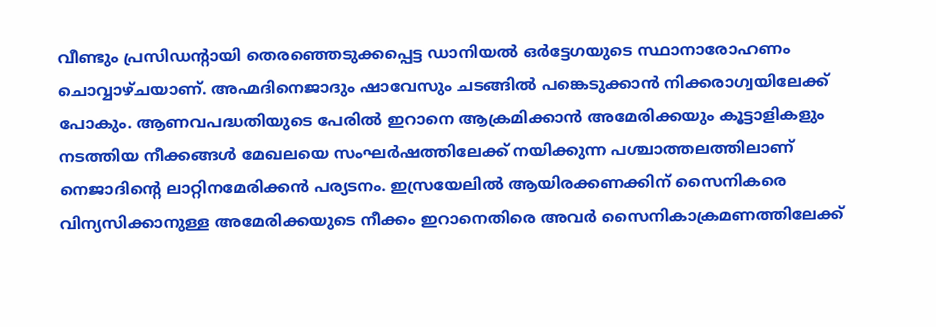വീണ്ടും പ്രസിഡന്റായി തെരഞ്ഞെടുക്കപ്പെട്ട ഡാനിയല്‍ ഒര്‍ട്ടേഗയുടെ സ്ഥാനാരോഹണം ചൊവ്വാഴ്ചയാണ്. അഹ്മദിനെജാദും ഷാവേസും ചടങ്ങില്‍ പങ്കെടുക്കാന്‍ നിക്കരാഗ്വയിലേക്ക് പോകും. ആണവപദ്ധതിയുടെ പേരില്‍ ഇറാനെ ആക്രമിക്കാന്‍ അമേരിക്കയും കൂട്ടാളികളും നടത്തിയ നീക്കങ്ങള്‍ മേഖലയെ സംഘര്‍ഷത്തിലേക്ക് നയിക്കുന്ന പശ്ചാത്തലത്തിലാണ് നെജാദിന്റെ ലാറ്റിനമേരിക്കന്‍ പര്യടനം. ഇസ്രയേലില്‍ ആയിരക്കണക്കിന് സൈനികരെ വിന്യസിക്കാനുള്ള അമേരിക്കയുടെ നീക്കം ഇറാനെതിരെ അവര്‍ സൈനികാക്രമണത്തിലേക്ക്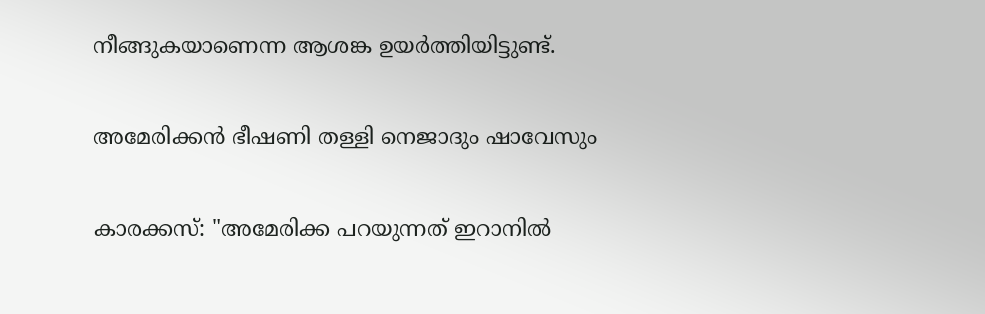നീങ്ങുകയാണെന്ന ആശങ്ക ഉയര്‍ത്തിയിട്ടുണ്ട്.

അമേരിക്കന്‍ ഭീഷണി തള്ളി നെജാദും ഷാവേസും

കാരക്കസ്: "അമേരിക്ക പറയുന്നത് ഇറാനില്‍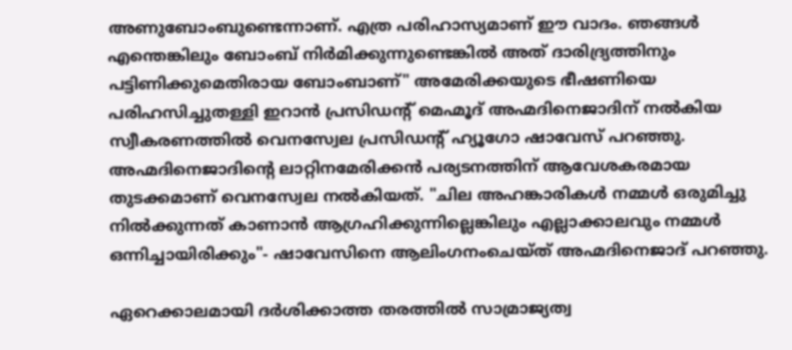അണുബോംബുണ്ടെന്നാണ്. എത്ര പരിഹാസ്യമാണ് ഈ വാദം. ഞങ്ങള്‍ എന്തെങ്കിലും ബോംബ് നിര്‍മിക്കുന്നുണ്ടെങ്കില്‍ അത് ദാരിദ്ര്യത്തിനും പട്ടിണിക്കുമെതിരായ ബോംബാണ്" അമേരിക്കയുടെ ഭീഷണിയെ പരിഹസിച്ചുതള്ളി ഇറാന്‍ പ്രസിഡന്റ് മെഹ്മൂദ് അഹ്മദിനെജാദിന് നല്‍കിയ സ്വീകരണത്തില്‍ വെനസ്വേല പ്രസിഡന്റ് ഹ്യൂഗോ ഷാവേസ് പറഞ്ഞു. അഹ്മദിനെജാദിന്റെ ലാറ്റിനമേരിക്കന്‍ പര്യടനത്തിന് ആവേശകരമായ തുടക്കമാണ് വെനസ്വേല നല്‍കിയത്. "ചില അഹങ്കാരികള്‍ നമ്മള്‍ ഒരുമിച്ചു നില്‍ക്കുന്നത് കാണാന്‍ ആഗ്രഹിക്കുന്നില്ലെങ്കിലും എല്ലാക്കാലവും നമ്മള്‍ ഒന്നിച്ചായിരിക്കും"- ഷാവേസിനെ ആലിംഗനംചെയ്ത് അഹ്മദിനെജാദ് പറഞ്ഞു.

ഏറെക്കാലമായി ദര്‍ശിക്കാത്ത തരത്തില്‍ സാമ്രാജ്യത്വ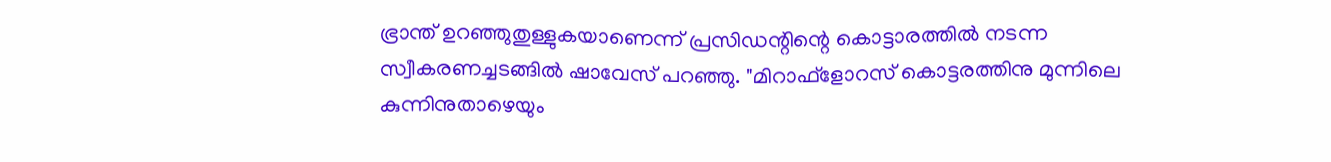ഭ്രാന്ത് ഉറഞ്ഞുതുള്ളുകയാണെന്ന് പ്രസിഡന്റിന്റെ കൊട്ടാരത്തില്‍ നടന്ന സ്വീകരണച്ചടങ്ങില്‍ ഷാവേസ് പറഞ്ഞു. "മിറാഫ്ളോറസ് കൊട്ടരത്തിനു മുന്നിലെ കുന്നിനുതാഴെയും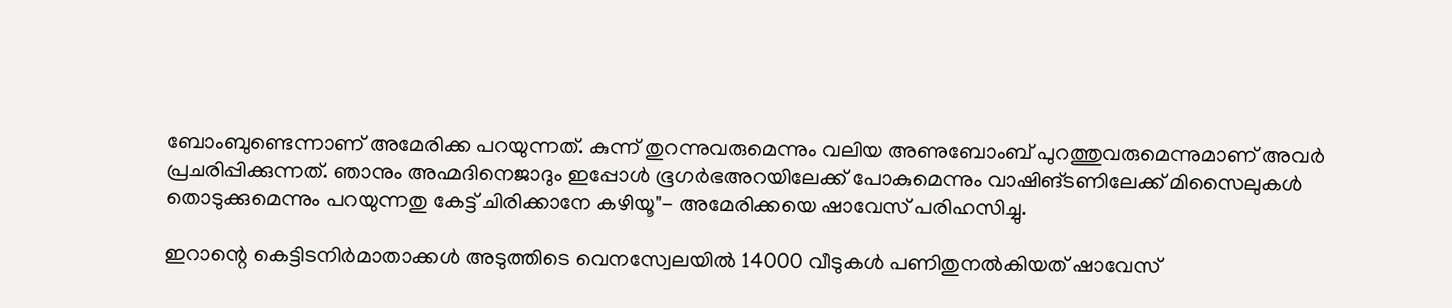ബോംബുണ്ടെന്നാണ് അമേരിക്ക പറയുന്നത്. കുന്ന് തുറന്നുവരുമെന്നും വലിയ അണുബോംബ് പുറത്തുവരുമെന്നുമാണ് അവര്‍ പ്രചരിപ്പിക്കുന്നത്. ഞാനും അഹ്മദിനെജാദും ഇപ്പോള്‍ ഭൂഗര്‍ഭഅറയിലേക്ക് പോകുമെന്നും വാഷിങ്ടണിലേക്ക് മിസൈലുകള്‍ തൊടുക്കുമെന്നും പറയുന്നതു കേട്ട് ചിരിക്കാനേ കഴിയൂ"- അമേരിക്കയെ ഷാവേസ് പരിഹസിച്ചു.

ഇറാന്റെ കെട്ടിടനിര്‍മാതാക്കള്‍ അടുത്തിടെ വെനസ്വേലയില്‍ 14000 വീടുകള്‍ പണിതുനല്‍കിയത് ഷാവേസ്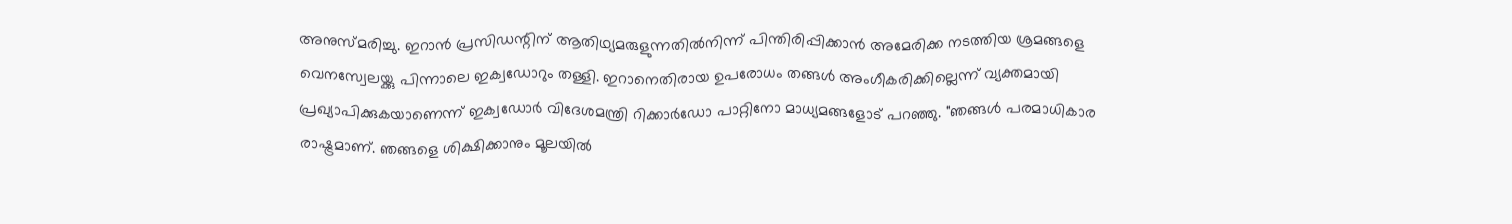അനുസ്മരിച്ചു. ഇറാന്‍ പ്രസിഡന്റിന് ആതിഥ്യമരുളുന്നതില്‍നിന്ന് പിന്തിരിപ്പിക്കാന്‍ അമേരിക്ക നടത്തിയ ശ്രമങ്ങളെ വെനസ്വേലയ്ക്കു പിന്നാലെ ഇക്വഡോറും തള്ളി. ഇറാനെതിരായ ഉപരോധം തങ്ങള്‍ അംഗീകരിക്കില്ലെന്ന് വ്യക്തമായി പ്രഖ്യാപിക്കുകയാണെന്ന് ഇക്വഡോര്‍ വിദേശമന്ത്രി റിക്കാര്‍ഡോ പാറ്റിനോ മാധ്യമങ്ങളോട് പറഞ്ഞു. "ഞങ്ങള്‍ പരമാധികാര രാഷ്ട്രമാണ്. ഞങ്ങളെ ശിക്ഷിക്കാനും മൂലയില്‍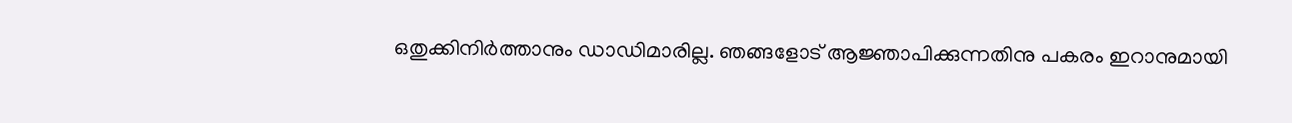ഒതുക്കിനിര്‍ത്താനും ഡാഡിമാരില്ല. ഞങ്ങളോട് ആജ്ഞാപിക്കുന്നതിനു പകരം ഇറാനുമായി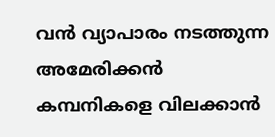വന്‍ വ്യാപാരം നടത്തുന്ന അമേരിക്കന്‍ കമ്പനികളെ വിലക്കാന്‍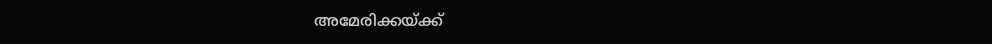അമേരിക്കയ്ക്ക്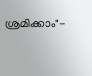ശ്രമിക്കാം"-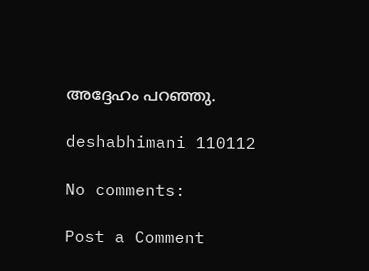അദ്ദേഹം പറഞ്ഞു.

deshabhimani 110112

No comments:

Post a Comment